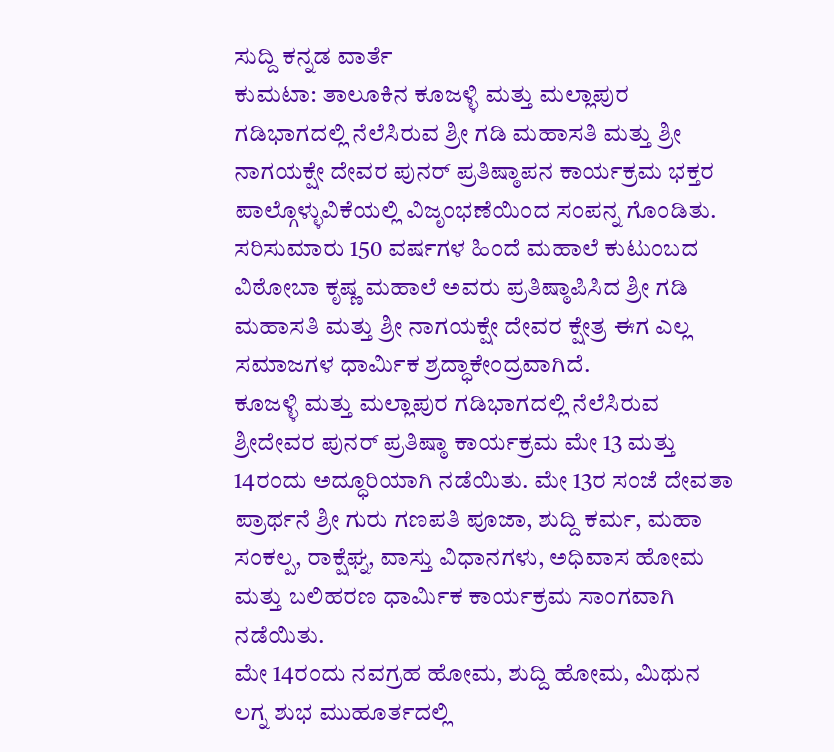ಸುದ್ದಿ ಕನ್ನಡ ವಾರ್ತೆ
ಕುಮಟಾ: ತಾಲೂಕಿನ ಕೂಜಳ್ಳಿ ಮತ್ತು ಮಲ್ಲಾಪುರ ಗಡಿಭಾಗದಲ್ಲಿ ನೆಲೆಸಿರುವ ಶ್ರೀ ಗಡಿ ಮಹಾಸತಿ ಮತ್ತು ಶ್ರೀ ನಾಗಯಕ್ಷೇ ದೇವರ ಪುನರ್ ಪ್ರತಿಷ್ಠಾಪನ ಕಾರ್ಯಕ್ರಮ ಭಕ್ತರ ಪಾಲ್ಗೊಳ್ಳುವಿಕೆಯಲ್ಲಿ ವಿಜೃಂಭಣೆಯಿಂದ ಸಂಪನ್ನ ಗೊಂಡಿತು.
ಸರಿಸುಮಾರು 150 ವರ್ಷಗಳ ಹಿಂದೆ ಮಹಾಲೆ ಕುಟುಂಬದ ವಿಠೋಬಾ ಕೃಷ್ಣ ಮಹಾಲೆ ಅವರು ಪ್ರತಿಷ್ಠಾಪಿಸಿದ ಶ್ರೀ ಗಡಿ ಮಹಾಸತಿ ಮತ್ತು ಶ್ರೀ ನಾಗಯಕ್ಷೇ ದೇವರ ಕ್ಷೇತ್ರ ಈಗ ಎಲ್ಲ ಸಮಾಜಗಳ ಧಾರ್ಮಿಕ ಶ್ರದ್ಧಾಕೇಂದ್ರವಾಗಿದೆ.
ಕೂಜಳ್ಳಿ ಮತ್ತು ಮಲ್ಲಾಪುರ ಗಡಿಭಾಗದಲ್ಲಿ ನೆಲೆಸಿರುವ ಶ್ರೀದೇವರ ಪುನರ್ ಪ್ರತಿಷ್ಠಾ ಕಾರ್ಯಕ್ರಮ ಮೇ 13 ಮತ್ತು 14ರಂದು ಅದ್ಧೂರಿಯಾಗಿ ನಡೆಯಿತು. ಮೇ 13ರ ಸಂಜೆ ದೇವತಾ ಪ್ರಾರ್ಥನೆ ಶ್ರೀ ಗುರು ಗಣಪತಿ ಪೂಜಾ, ಶುದ್ದಿ ಕರ್ಮ, ಮಹಾ ಸಂಕಲ್ಪ, ರಾಕ್ಷೆಘ್ನ, ವಾಸ್ತು ವಿಧಾನಗಳು, ಅಧಿವಾಸ ಹೋಮ ಮತ್ತು ಬಲಿಹರಣ ಧಾರ್ಮಿಕ ಕಾರ್ಯಕ್ರಮ ಸಾಂಗವಾಗಿ ನಡೆಯಿತು.
ಮೇ 14ರಂದು ನವಗ್ರಹ ಹೋಮ, ಶುದ್ದಿ ಹೋಮ, ಮಿಥುನ ಲಗ್ನ ಶುಭ ಮುಹೂರ್ತದಲ್ಲಿ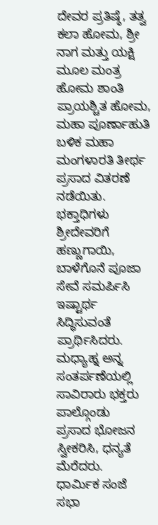ದೇವರ ಪ್ರತಿಷ್ಠೆ, ತತ್ವ ಕಲಾ ಹೋಮ, ಶ್ರೀ
ನಾಗ ಮತ್ತು ಯಕ್ಷಿ ಮೂಲ ಮಂತ್ರ ಹೋಮ ಶಾಂತಿ ಪ್ರಾಯಶ್ಚಿತ ಹೋಮ, ಮಹಾ ಪೂರ್ಣಾಹುತಿ ಬಳಿಕ ಮಹಾ ಮಂಗಳಾರತಿ ತೀರ್ಥ ಪ್ರಸಾದ ವಿತರಣೆ ನಡೆಯಿತು. ಭಕ್ತಾಧಿಗಳು ಶ್ರೀದೇವರಿಗೆ ಹಣ್ಣುಗಾಯಿ, ಬಾಳೆಗೊನೆ ಪೂಜಾ ಸೇವೆ ಸಮರ್ಪಿಸಿ ಇಷ್ಟಾರ್ಥ ಸಿದ್ಧಿಸುವಂತೆ ಪ್ರಾರ್ಥಿಸಿದರು. ಮಧ್ಯಾಹ್ನ ಅನ್ನ ಸಂತರ್ಪಣೆಯಲ್ಲಿ ಸಾವಿರಾರು ಭಕ್ತರು ಪಾಲ್ಗೊಂಡು
ಪ್ರಸಾದ ಭೋಜನ ಸ್ವೀಕರಿಸಿ, ಧನ್ಯತೆ ಮೆರೆದರು.
ಧಾರ್ಮಿಕ ಸಂಜೆ ಸಭಾ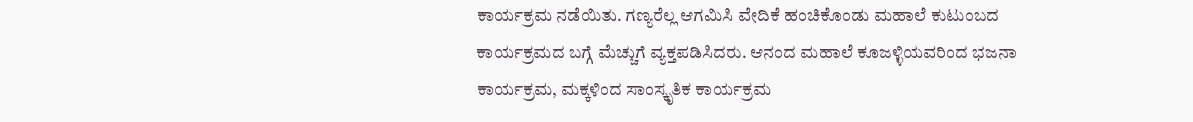ಕಾರ್ಯಕ್ರಮ ನಡೆಯಿತು. ಗಣ್ಯರೆಲ್ಲ ಆಗಮಿಸಿ ವೇದಿಕೆ ಹಂಚಿಕೊಂಡು ಮಹಾಲೆ ಕುಟುಂಬದ ಕಾರ್ಯಕ್ರಮದ ಬಗ್ಗೆ ಮೆಚ್ಚುಗೆ ವ್ಯಕ್ತಪಡಿಸಿದರು. ಆನಂದ ಮಹಾಲೆ ಕೂಜಳ್ಳಿಯವರಿಂದ ಭಜನಾ ಕಾರ್ಯಕ್ರಮ, ಮಕ್ಕಳಿಂದ ಸಾಂಸ್ಕೃತಿಕ ಕಾರ್ಯಕ್ರಮ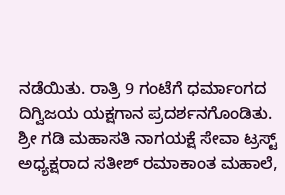ನಡೆಯಿತು. ರಾತ್ರಿ 9 ಗಂಟೆಗೆ ಧರ್ಮಾಂಗದ ದಿಗ್ವಿಜಯ ಯಕ್ಷಗಾನ ಪ್ರದರ್ಶನಗೊಂಡಿತು.
ಶ್ರೀ ಗಡಿ ಮಹಾಸತಿ ನಾಗಯಕ್ಷೆ ಸೇವಾ ಟ್ರಸ್ಟ್ ಅಧ್ಯಕ್ಷರಾದ ಸತೀಶ್ ರಮಾಕಾಂತ ಮಹಾಲೆ,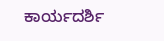ಕಾರ್ಯದರ್ಶಿ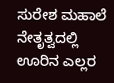ಸುರೇಶ ಮಹಾಲೆ ನೇತೃತ್ವದಲ್ಲಿ ಊರಿನ ಎಲ್ಲರ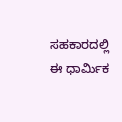ಸಹಕಾರದಲ್ಲಿ ಈ ಧಾರ್ಮಿಕ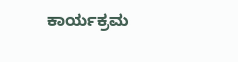ಕಾರ್ಯಕ್ರಮ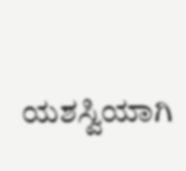ಯಶಸ್ವಿಯಾಗಿ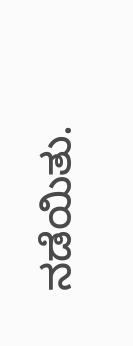ನಡೆಯಿತು.